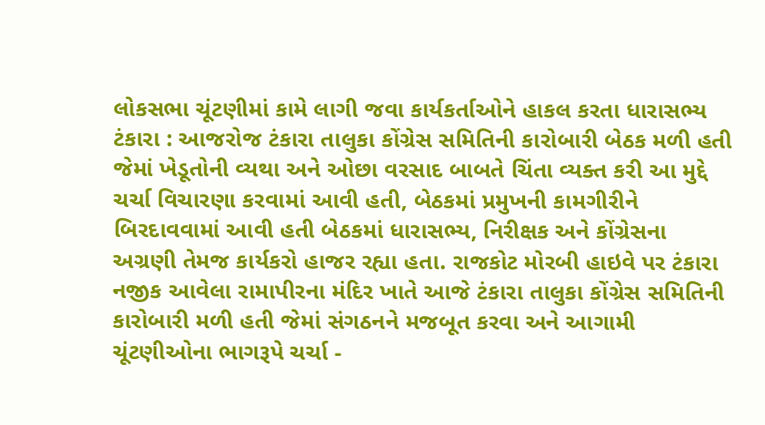લોકસભા ચૂંટણીમાં કામે લાગી જવા કાર્યકર્તાઓને હાકલ કરતા ધારાસભ્ય ટંકારા : આજરોજ ટંકારા તાલુકા કોંગ્રેસ સમિતિની કારોબારી બેઠક મળી હતી જેમાં ખેડૂતોની વ્યથા અને ઓછા વરસાદ બાબતે ચિંતા વ્યક્ત કરી આ મુદ્દે ચર્ચા વિચારણા કરવામાં આવી હતી, બેઠકમાં પ્રમુખની કામગીરીને બિરદાવવામાં આવી હતી બેઠકમાં ધારાસભ્ય, નિરીક્ષક અને કોંગ્રેસના અગ્રણી તેમજ કાર્યકરો હાજર રહ્યા હતા. રાજકોટ મોરબી હાઇવે પર ટંકારા નજીક આવેલા રામાપીરના મંદિર ખાતે આજે ટંકારા તાલુકા કોંગ્રેસ સમિતિની કારોબારી મળી હતી જેમાં સંગઠનને મજબૂત કરવા અને આગામી ચૂંટણીઓના ભાગરૂપે ચર્ચા -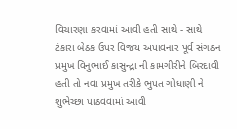વિચારણા કરવામાં આવી હતી સાથે - સાથે ટંકારા બેઠક ઉપર વિજય અપાવનાર પૂર્વ સંગઠન પ્રમુખ વિનુભાઈ કાસુન્દ્રા ની કામગીરીને બિરદાવી હતી તો નવા પ્રમુખ તરીકે ભુપત ગોધાણી ને શુભેચ્છા પાઠવવામાં આવી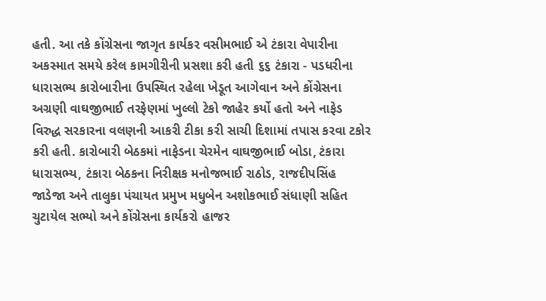હતી. આ તકે કોંગ્રેસના જાગૃત કાર્યકર વસીમભાઈ એ ટંકારા વેપારીના અકસ્માત સમયે કરેલ કામગીરીની પ્રસશા કરી હતી ૬૬ ટંકારા - પડધરીના ધારાસભ્ય કારોબારીના ઉપસ્થિત રહેલા ખેડૂત આગેવાન અને કોંગ્રેસના અગ્રણી વાઘજીભાઈ તરફેણમાં ખુલ્લો ટેકો જાહેર કર્યો હતો અને નાફેડ વિરુદ્ધ સરકારના વલણની આકરી ટીકા કરી સાચી દિશામાં તપાસ કરવા ટકોર કરી હતી. કારોબારી બેઠકમાં નાફેડના ચેરમેન વાઘજીભાઈ બોડા, ટંકારા ધારાસભ્ય, ટંકારા બેઠકના નિરીક્ષક મનોજભાઈ રાઠોડ, રાજદીપસિંહ જાડેજા અને તાલુકા પંચાયત પ્રમુખ મધુબેન અશોકભાઈ સંધાણી સહિત ચુટાયેલ સભ્યો અને કોંગ્રેસના કાર્યકરો હાજર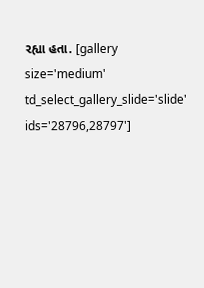રહ્યા હતા. [gallery size='medium' td_select_gallery_slide='slide' ids='28796,28797']